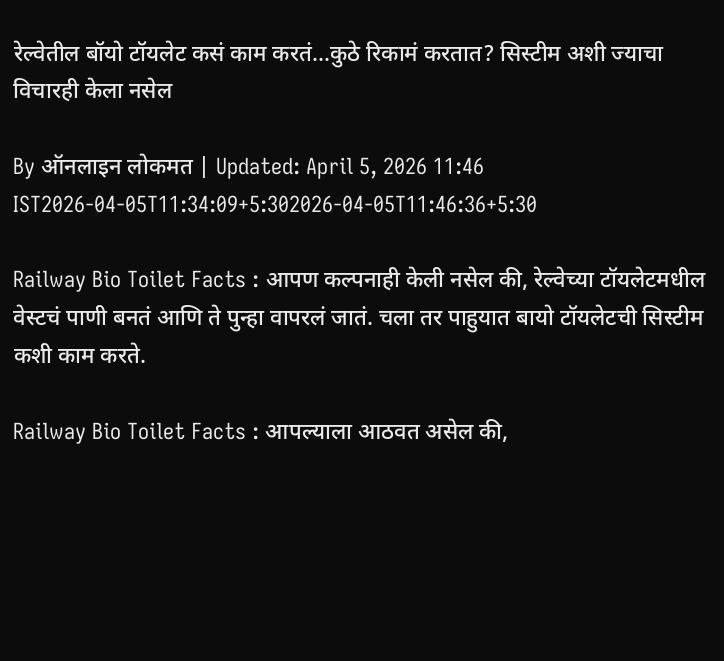रेल्वेतील बॉयो टॉयलेट कसं काम करतं...कुठे रिकामं करतात? सिस्टीम अशी ज्याचा विचारही केला नसेल

By ऑनलाइन लोकमत | Updated: April 5, 2026 11:46 IST2026-04-05T11:34:09+5:302026-04-05T11:46:36+5:30

Railway Bio Toilet Facts : आपण कल्पनाही केली नसेल की, रेल्वेच्या टॉयलेटमधील वेस्टचं पाणी बनतं आणि ते पुन्हा वापरलं जातं. चला तर पाहुयात बायो टॉयलेटची सिस्टीम कशी काम करते.

Railway Bio Toilet Facts : आपल्याला आठवत असेल की,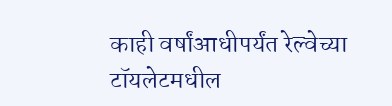काही वर्षांआधीपर्यंत रेल्वेच्या टॉयलेटमधील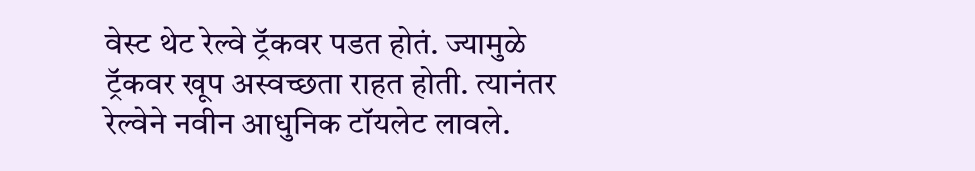वेस्ट थेट रेल्वे ट्रॅकवर पडत होतं. ज्यामुळे ट्रॅकवर खूप अस्वच्छता राहत होती. त्यानंतर रेल्वेने नवीन आधुनिक टॉयलेट लावले.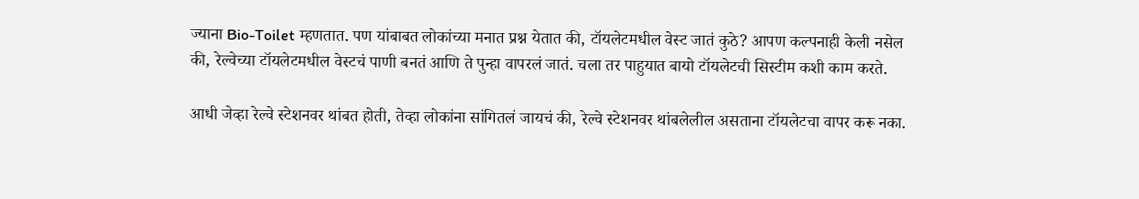ज्याना Bio-Toilet म्हणतात. पण यांबाबत लोकांच्या मनात प्रश्न येतात की, टॉयलेटमधील वेस्ट जातं कुठे? आपण कल्पनाही केली नसेल की, रेल्वेच्या टॉयलेटमधील वेस्टचं पाणी बनतं आणि ते पुन्हा वापरलं जातं. चला तर पाहुयात बायो टॉयलेटची सिस्टीम कशी काम करते.

आधी जेव्हा रेल्वे स्टेशनवर थांबत होती, तेव्हा लोकांना सांगितलं जायचं की, रेल्वे स्टेशनवर थांबलेलील असताना टॉयलेटचा वापर करू नका.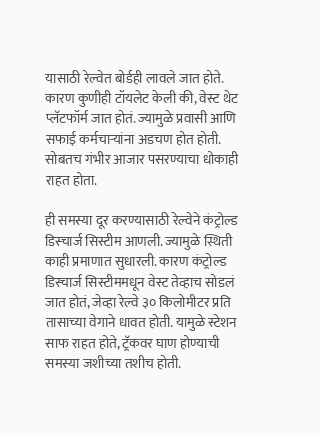यासाठी रेल्वेत बोर्डही लावले जात होते. कारण कुणीही टॉयलेट केली की, वेस्ट थेट प्लॅटफॉर्म जात होतं. ज्यामुळे प्रवासी आणि सफाई कर्मचाऱ्यांना अडचण होत होती. सोबतच गंभीर आजार पसरण्याचा धोकाही राहत होता.

ही समस्या दूर करण्यासाठी रेल्वेने कंट्रोल्ड डिस्चार्ज सिस्टीम आणली. ज्यामुळे स्थिती काही प्रमाणात सुधारली. कारण कंट्रोल्ड डिस्चार्ज सिस्टीममधून वेस्ट तेव्हाच सोडलं जात होतं, जेव्हा रेल्वे ३० किलोमीटर प्रति तासाच्या वेगाने धावत होती. यामुळे स्टेशन साफ राहत होते, ट्रॅकवर घाण होण्याची समस्या जशीच्या तशीच होती.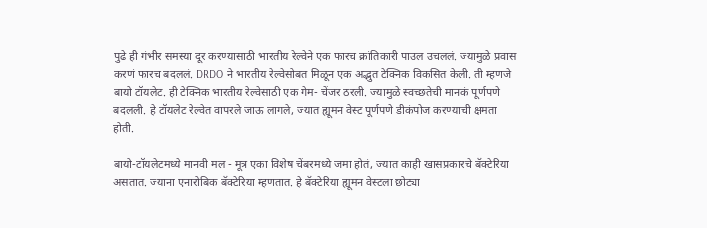पुढे ही गंभीर समस्या दूर करण्यासाठी भारतीय रेल्वेने एक फारच क्रांतिकारी पाउल उचललं. ज्यामुळे प्रवास करणं फारच बदललं. DRDO ने भारतीय रेल्वेसोबत मिळून एक अद्भुत टेक्निक विकसित केली. ती म्हणजे बायो टॉयलेट. ही टेक्निक भारतीय रेल्वेसाठी एक गेम- चेंजर ठरली. ज्यामुळे स्वच्छतेची मानकं पूर्णपणे बदलली. हे टॉयलेट रेल्वेत वापरले जाऊ लागले, ज्यात ह्यूमन वेस्ट पूर्णपणे डीकंपोज करण्याची क्षमता होती.

बायो-टॉयलेटमध्ये मानवी मल - मूत्र एका विशेष चेंबरमध्ये जमा होतं, ज्यात काही खासप्रकारचे बॅक्टेरिया असतात. ज्याना एनारोबिक बॅक्टेरिया म्हणतात. हे बॅक्टेरिया ह्यूमन वेस्टला छोट्या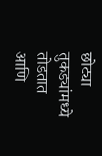छोट्या तुकड्यांमध्ये तोडतात आणि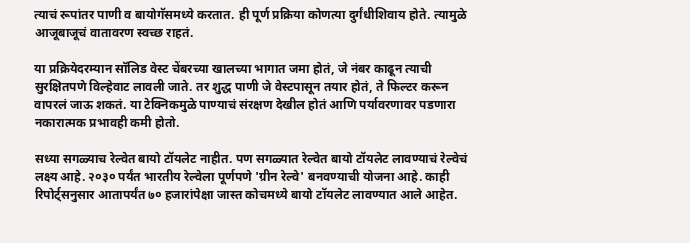त्याचं रूपांतर पाणी व बायोगॅसमध्ये करतात. ही पूर्ण प्रक्रिया कोणत्या दुर्गंधीशिवाय होते. त्यामुळे आजूबाजूचं वातावरण स्वच्छ राहतं.

या प्रक्रियेदरम्यान सॉलिड वेस्ट चेंबरच्या खालच्या भागात जमा होतं, जे नंबर काढून त्याची सुरक्षितपणे विल्हेवाट लावली जाते. तर शुद्ध पाणी जे वेस्टपासून तयार होतं, ते फिल्टर करून वापरलं जाऊ शकतं. या टेक्निकमुळे पाण्याचं संरक्षण देखील होतं आणि पर्यावरणावर पडणारा नकारात्मक प्रभावही कमी होतो.

सध्या सगळ्याच रेल्वेत बायो टॉयलेट नाहीत. पण सगळ्यात रेल्वेत बायो टॉयलेट लावण्याचं रेल्वेचं लक्ष्य आहे. २०३० पर्यंत भारतीय रेल्वेला पूर्णपणे 'ग्रीन रेल्वे' बनवण्याची योजना आहे. काही रिपोर्ट्सनुसार आतापर्यंत ७० हजारांपेक्षा जास्त कोचमध्ये बायो टॉयलेट लावण्यात आले आहेत.